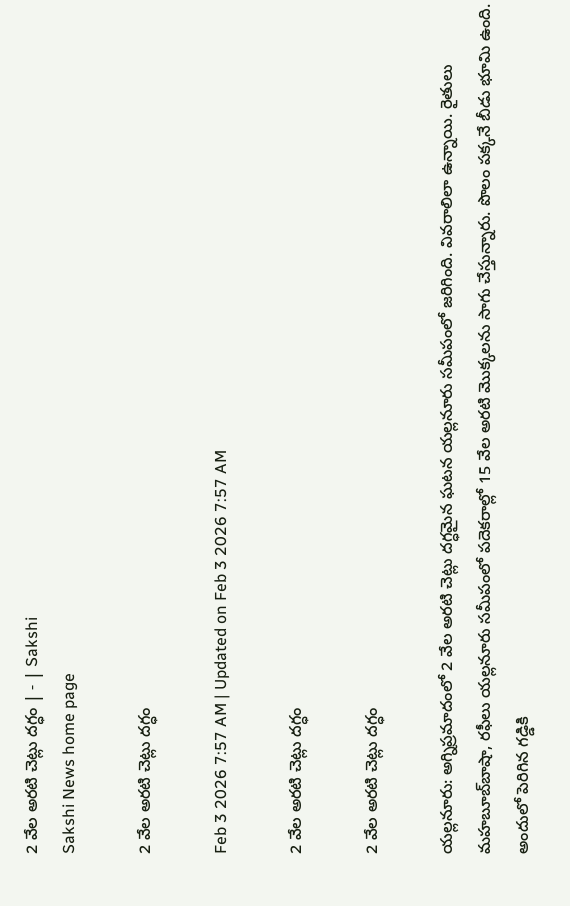2 వేల అరటి చెట్లు దగ్ధం | - | Sakshi
Sakshi News home page

2 వేల అరటి చెట్లు దగ్ధం

Feb 3 2026 7:57 AM | Updated on Feb 3 2026 7:57 AM

2 వేల అరటి చెట్లు దగ్ధం

2 వేల అరటి చెట్లు దగ్ధం

యల్లనూరు: అగ్నిప్రమాదంలో 2 వేల అరటి చెట్లు దగ్ధమైన ఘటన యల్లనూరు సమీపంలో జరిగింది. వివరాలిలా ఉన్నాయి. రైతులు మహబూబ్‌బాషా, రఫీలు యల్లనూరు సమీపంలో పదెకరాల్లో 15 వేల అరటి మొక్కలను సాగు చేస్తున్నారు. పొలం పక్కనే బీడు భూమి ఉంది. అందులో పెరిగిన గడ్డికి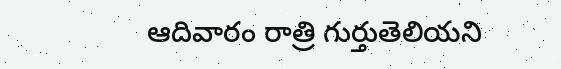ఆదివారం రాత్రి గుర్తుతెలియని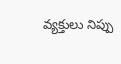వ్యక్తులు నిప్పు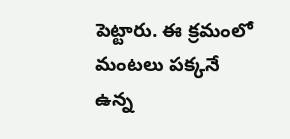పెట్టారు. ఈ క్రమంలో మంటలు పక్కనే ఉన్న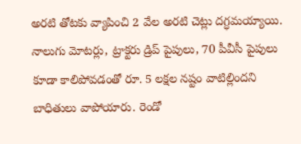అరటి తోటకు వ్యాపించి 2 వేల అరటి చెట్లు దగ్ధమయ్యాయి. నాలుగు మోటర్లు, ట్రాక్టరు డ్రిప్‌ పైపులు, 70 పీవీసీ పైపులు కూడా కాలిపోవడంతో రూ. 5 లక్షల నష్టం వాటిల్లిందని బాధితులు వాపోయారు. రెండో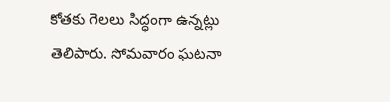కోతకు గెలలు సిద్ధంగా ఉన్నట్లు తెలిపారు. సోమవారం ఘటనా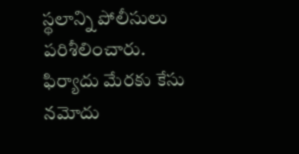స్థలాన్ని పోలీసులు పరిశీలించారు. ఫిర్యాదు మేరకు కేసు నమోదు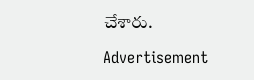చేశారు.

Advertisement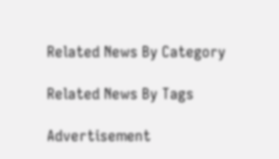Related News By Category

Related News By Tags

Advertisement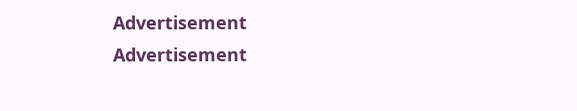Advertisement
Advertisement